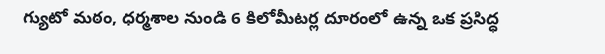గ్యుటో మఠం, ధర్మశాల నుండి 6 కిలోమీటర్ల దూరంలో ఉన్న ఒక ప్రసిద్ధ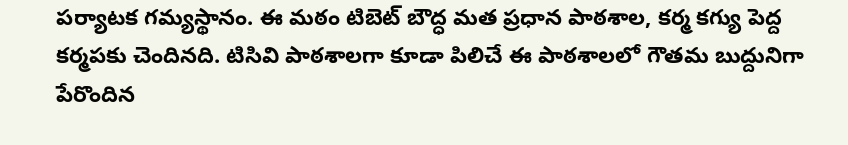పర్యాటక గమ్యస్థానం. ఈ మఠం టిబెట్ బౌద్ధ మత ప్రధాన పాఠశాల, కర్మ కగ్యు పెద్ద కర్మపకు చెందినది. టిసివి పాఠశాలగా కూడా పిలిచే ఈ పాఠశాలలో గౌతమ బుద్దునిగా పేరొందిన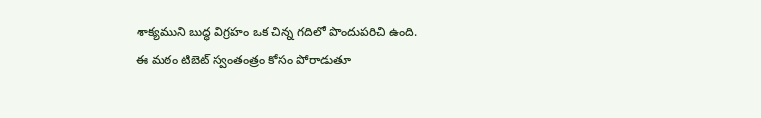శాక్యముని బుద్ధ విగ్రహం ఒక చిన్న గదిలో పొందుపరిచి ఉంది.
ఈ మఠం టిబెట్ స్వంతంత్రం కోసం పోరాడుతూ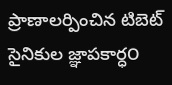ప్రాణాలర్పించిన టిబెట్ సైనికుల జ్ఞాపకార్ధ౦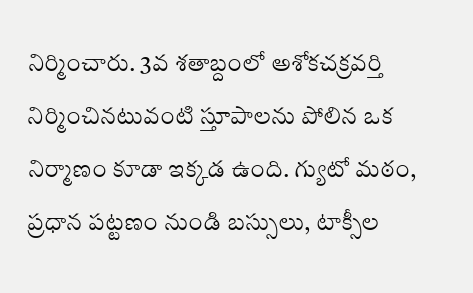నిర్మించారు. 3వ శతాబ్దంలో అశోకచక్రవర్తి నిర్మించినటువంటి స్తూపాలను పోలిన ఒక నిర్మాణం కూడా ఇక్కడ ఉంది. గ్యుటో మఠం, ప్రధాన పట్టణం నుండి బస్సులు, టాక్సీల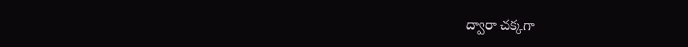ద్వారా చక్కగా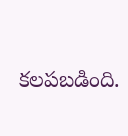కలపబడింది.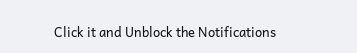Click it and Unblock the Notifications